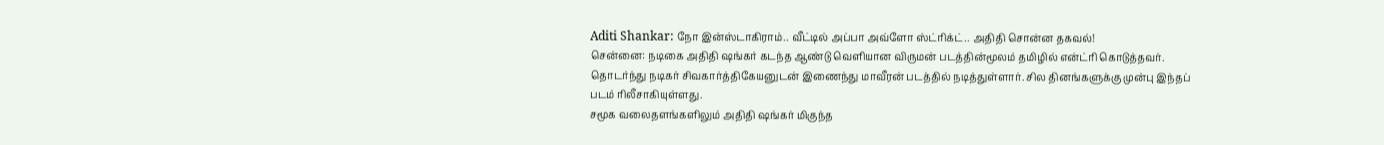Aditi Shankar: நோ இன்ஸ்டாகிராம்.. வீட்டில் அப்பா அவ்ளோ ஸ்ட்ரிக்ட்.. அதிதி சொன்ன தகவல்!
சென்னை: நடிகை அதிதி ஷங்கர் கடந்த ஆண்டு வெளியான விருமன் படத்தின்மூலம் தமிழில் என்ட்ரி கொடுத்தவர்.
தொடர்ந்து நடிகர் சிவகார்த்திகேயனுடன் இணைந்து மாவீரன் படத்தில் நடித்துள்ளார். சில தினங்களுக்கு முன்பு இந்தப் படம் ரிலீசாகியுள்ளது.
சமூக வலைதளங்களிலும் அதிதி ஷங்கர் மிகுந்த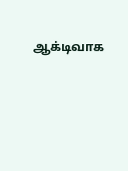ஆக்டிவாக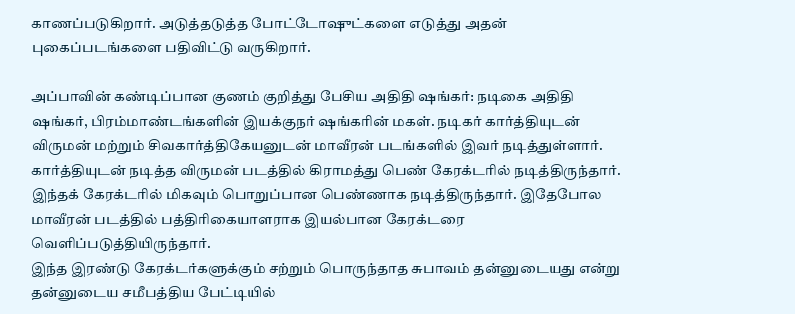காணப்படுகிறார். அடுத்தடுத்த போட்டோஷுட்களை எடுத்து அதன் புகைப்படங்களை பதிவிட்டு வருகிறார்.

அப்பாவின் கண்டிப்பான குணம் குறித்து பேசிய அதிதி ஷங்கர்: நடிகை அதிதி ஷங்கர், பிரம்மாண்டங்களின் இயக்குநர் ஷங்கரின் மகள். நடிகர் கார்த்தியுடன் விருமன் மற்றும் சிவகார்த்திகேயனுடன் மாவீரன் படங்களில் இவர் நடித்துள்ளார். கார்த்தியுடன் நடித்த விருமன் படத்தில் கிராமத்து பெண் கேரக்டரில் நடித்திருந்தார். இந்தக் கேரக்டரில் மிகவும் பொறுப்பான பெண்ணாக நடித்திருந்தார். இதேபோல மாவீரன் படத்தில் பத்திரிகையாளராக இயல்பான கேரக்டரை வெளிப்படுத்தியிருந்தார்.
இந்த இரண்டு கேரக்டர்களுக்கும் சற்றும் பொருந்தாத சுபாவம் தன்னுடையது என்று தன்னுடைய சமீபத்திய பேட்டியில்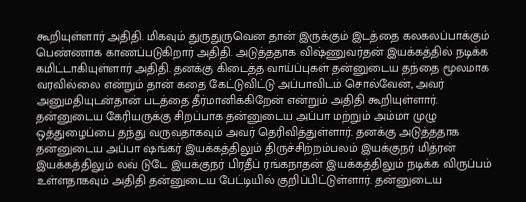கூறியுள்ளார் அதிதி. மிகவும் துருதுருவென தான் இருக்கும் இடத்தை கலகலப்பாக்கும் பெண்ணாக காணப்படுகிறார் அதிதி. அடுத்ததாக விஷ்ணுவர்தன் இயக்கத்தில் நடிக்க கமிட்டாகியுள்ளார் அதிதி. தனக்கு கிடைத்த வாய்ப்புகள் தன்னுடைய தந்தை மூலமாக வரவில்லை என்றும் தான் கதை கேட்டுவிட்டு அப்பாவிடம் சொல்வேன், அவர் அனுமதியுடன்தான் படத்தை தீர்மானிக்கிறேன் என்றும் அதிதி கூறியுள்ளார்.
தன்னுடைய கேரியருக்கு சிறப்பாக தன்னுடைய அப்பா மற்றும் அம்மா முழு ஒத்துழைப்பை தந்து வருவதாகவும் அவர் தெரிவித்துள்ளார். தனக்கு அடுத்ததாக தன்னுடைய அப்பா ஷங்கர் இயக்கத்திலும் திருச்சிற்றம்பலம் இயக்குநர் மித்ரன் இயக்கத்திலும் லவ் டுடே இயக்குநர் பிரதீப் ரங்கநாதன் இயக்கத்திலும் நடிக்க விருப்பம் உள்ளதாகவும் அதிதி தன்னுடைய பேட்டியில் குறிப்பிட்டுள்ளார். தன்னுடைய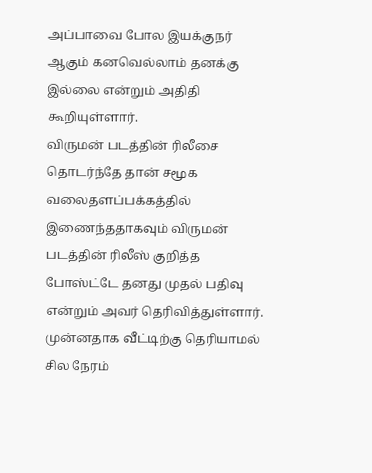அப்பாவை போல இயக்குநர் ஆகும் கனவெல்லாம் தனக்கு இல்லை என்றும் அதிதி கூறியுள்ளார்.
விருமன் படத்தின் ரிலீசை தொடர்ந்தே தான் சமூக வலைதளப்பக்கத்தில் இணைந்ததாகவும் விருமன் படத்தின் ரிலீஸ் குறித்த போஸ்ட்டே தனது முதல் பதிவு என்றும் அவர் தெரிவித்துள்ளார். முன்னதாக வீட்டிற்கு தெரியாமல் சில நேரம்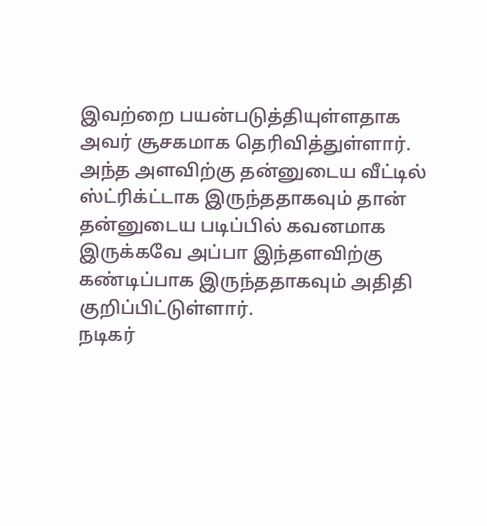இவற்றை பயன்படுத்தியுள்ளதாக அவர் சூசகமாக தெரிவித்துள்ளார். அந்த அளவிற்கு தன்னுடைய வீட்டில் ஸ்ட்ரிக்ட்டாக இருந்ததாகவும் தான் தன்னுடைய படிப்பில் கவனமாக இருக்கவே அப்பா இந்தளவிற்கு கண்டிப்பாக இருந்ததாகவும் அதிதி குறிப்பிட்டுள்ளார்.
நடிகர்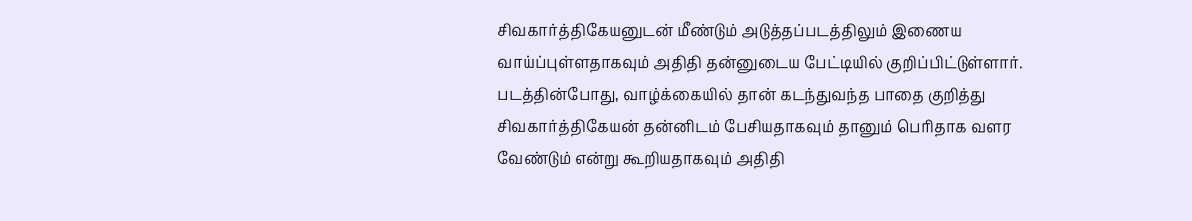சிவகார்த்திகேயனுடன் மீண்டும் அடுத்தப்படத்திலும் இணைய வாய்ப்புள்ளதாகவும் அதிதி தன்னுடைய பேட்டியில் குறிப்பிட்டுள்ளார். படத்தின்போது, வாழ்க்கையில் தான் கடந்துவந்த பாதை குறித்து சிவகார்த்திகேயன் தன்னிடம் பேசியதாகவும் தானும் பெரிதாக வளர வேண்டும் என்று கூறியதாகவும் அதிதி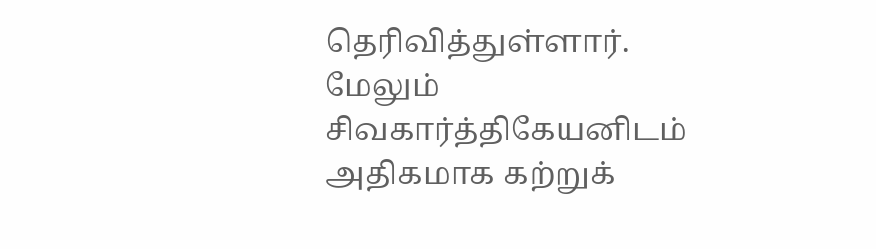தெரிவித்துள்ளார். மேலும் சிவகார்த்திகேயனிடம் அதிகமாக கற்றுக்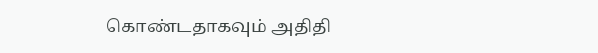கொண்டதாகவும் அதிதி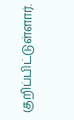குறிப்பிட்டுள்ளார்.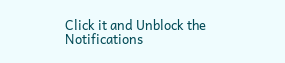Click it and Unblock the Notifications